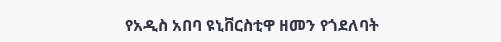የአዲስ አበባ ዩኒቨርስቲዋ ዘመን የጎደለባት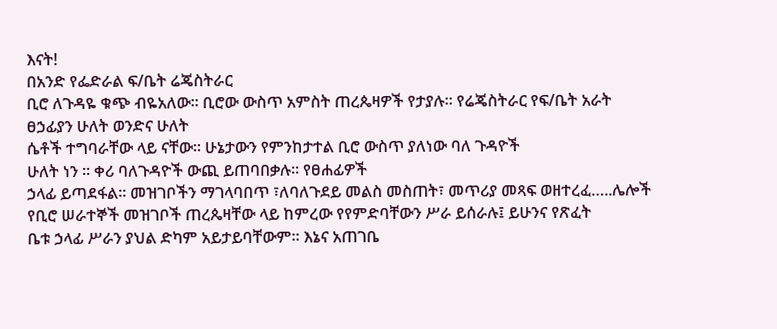እናት!
በአንድ የፌድራል ፍ/ቤት ሬጄስትራር
ቢሮ ለጉዳዬ ቁጭ ብዬአለው፡፡ ቢሮው ውስጥ አምስት ጠረጴዛዎች የታያሉ፡፡ የሬጄስትራር የፍ/ቤት አራት
ፀኃፊያን ሁለት ወንድና ሁለት
ሴቶች ተግባራቸው ላይ ናቸው፡፡ ሁኔታውን የምንከታተል ቢሮ ውስጥ ያለነው ባለ ጉዳዮች
ሁለት ነን ፡፡ ቀሪ ባለጉዳዮች ውጪ ይጠባበቃሉ፡፡ የፀሐፊዎች
ኃላፊ ይጣደፋል፡፡ መዝገቦችን ማገላባበጥ ፣ለባለጉደይ መልስ መስጠት፣ መጥሪያ መጻፍ ወዘተረፈ…..ሌሎች
የቢሮ ሠራተኞች መዝገቦች ጠረጴዛቸው ላይ ከምረው የየምድባቸውን ሥራ ይሰራሉ፤ ይሁንና የጽፈት
ቤቱ ኃላፊ ሥራን ያህል ድካም አይታይባቸውም፡፡ እኔና አጠገቤ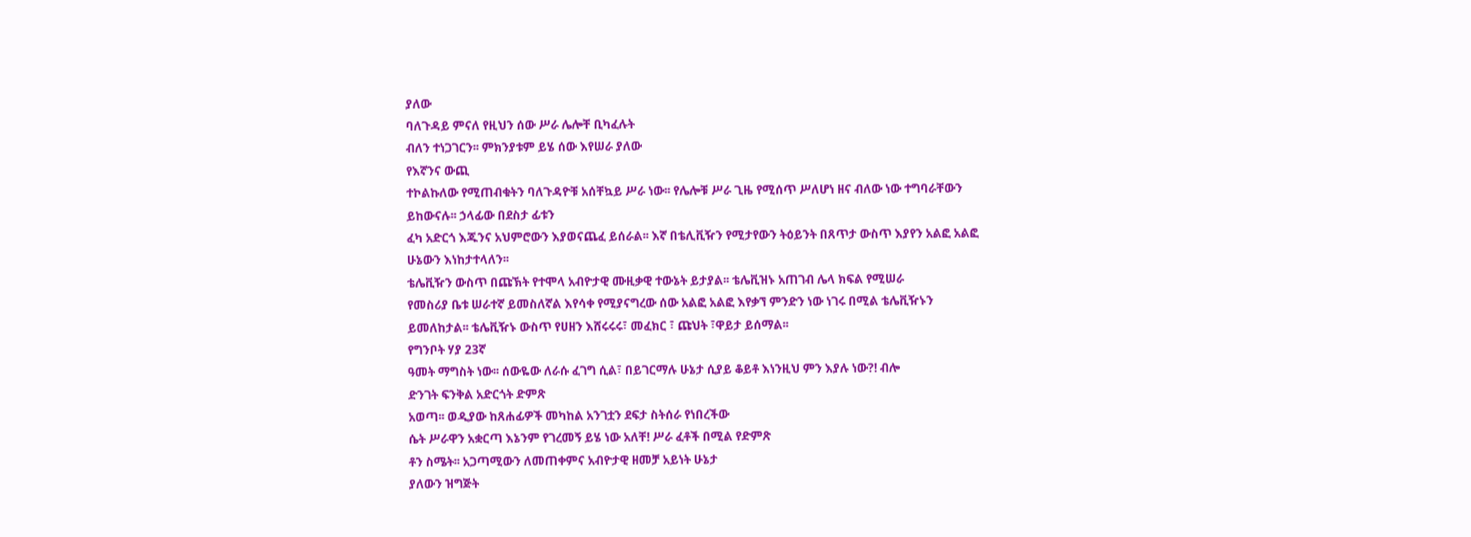ያለው
ባለጉዳይ ምናለ የዚህን ሰው ሥራ ሌሎቸ ቢካፈሉት
ብለን ተነጋገርን፡፡ ምክንያቱም ይሄ ሰው እየሠራ ያለው
የእኛንና ውጪ
ተኮልኩለው የሚጠብቁትን ባለጉዳዮቹ አሰቸኳይ ሥራ ነው፡፡ የሌሎቹ ሥራ ጊዜ የሚሰጥ ሥለሆነ ዘና ብለው ነው ተግባራቸውን ይከውናሉ፡፡ ኃላፊው በደስታ ፊቱን
ፈካ አድርጎ እጁንና አህምሮውን እያወናጨፈ ይሰራል፡፡ እኛ በቴሊቪዥን የሚታየውን ትዕይንት በጸጥታ ውስጥ እያየን አልፎ አልፎ ሁኔውን እነከታተላለን፡፡
ቴሌቪዥን ውስጥ በጩኽት የተሞላ አብዮታዊ ሙዚቃዊ ተውኔት ይታያል፡፡ ቴሌቪዝኑ አጠገብ ሌላ ክፍል የሚሠራ
የመስሪያ ቤቱ ሠራተኛ ይመስለኛል እየሳቀ የሚያናግረው ሰው አልፎ አልፎ እየቃኘ ምንድን ነው ነገሩ በሚል ቴሌቪዥኑን
ይመለከታል፡፡ ቴሌቪዥኑ ውስጥ የሀዘን እሸሩሩሩ፣ መፈክር ፣ ጩህት ፣ዋይታ ይሰማል፡፡
የግንቦት ሃያ 23ኛ
ዓመት ማግስት ነው፡፡ ሰውዬው ለራሱ ፈገግ ሲል፣ በይገርማሉ ሁኔታ ሲያይ ቆይቶ እነንዚህ ምን እያሉ ነው?! ብሎ
ድንገት ፍንቅል አድርጎት ድምጽ
አወጣ፡፡ ወዲያው ከጸሐፊዎች መካከል አንገቷን ደፍታ ስትሰራ የነበረችው
ሴት ሥራዋን አቋርጣ እኔንም የገረመኝ ይሄ ነው አለቸ! ሥራ ፈቶች በሚል የድምጽ
ቶን ስሜት፡፡ አጋጣሚውን ለመጠቀምና አብዮታዊ ዘመቻ አይነት ሁኔታ
ያለውን ዝግጅት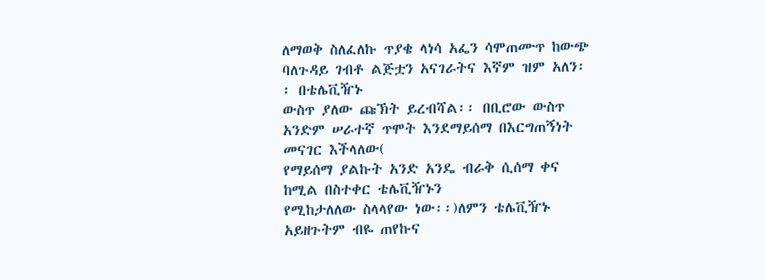ለማወቅ ስለፈለኩ ጥያቄ ላነሳ አፌን ሳሞጠሙጥ ከውጭ
ባለጉዳይ ገብቶ ልጅቷን አናገራትና እኛም ዝም አለን፡፡ በቴሌቪዥኑ
ውስጥ ያለው ጩኽት ይረብሻል፡፡ በቢሮው ውስጥ አንድም ሠራተኛ ጥሞት እንደማይሰማ በእርግጠኝነት መናገር እችላለው(
የማይሰማ ያልኩት አንድ አንዴ ብራቅ ሲሰማ ቀና ከሚል በስተቀር ቴሌቪዥኑን
የሚከታለለው ስላላየው ነው፡፡)ለምን ቴሌቪዥኑ አይዘጉትም ብዬ ጠየኩና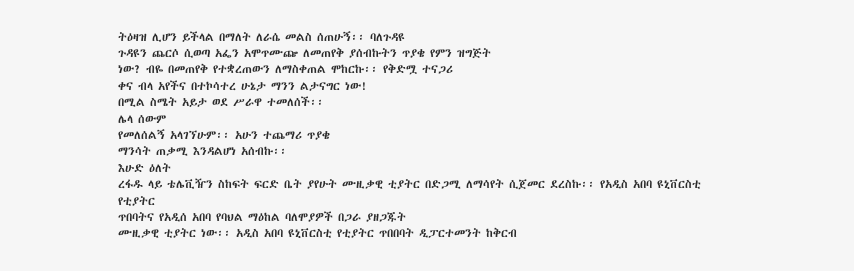ትዕዛዝ ሊሆን ይችላል በማለት ለራሴ መልስ ሰጠሁኝ፡፡ ባለጉዳዩ
ጉዳዩን ጨርሶ ሲወጣ አፌን አሞጥሙጬ ለመጠየቅ ያሰብኩትን ጥያቄ የምን ዝግጅት
ነው? ብዬ በመጠየቅ የተቋረጠውን ለማስቀጠል ሞከርኩ፡፡ የቅድሟ ተናጋሪ
ቀና ብላ አየችና በተኮሳተረ ሁኔታ ማንን ልታናግር ነው!
በሚል ስሜት አይታ ወደ ሥራዋ ተመለሰች፡፡
ሌላ ሰውም
የመለሰልኝ አላገኘሁም፡፡ አሁን ተጨማሪ ጥያቄ
ማንሳት ጠቃሚ እንዳልሆነ አሰብኩ፡፡
እሁድ ዕለት
ረፋዱ ላይ ቴሌቪዥን ስከፍት ፍርድ ቤት ያየሁት ሙዚቃዊ ቲያትር በድጋሚ ለማሳየት ሲጀመር ደረስኩ፡፡ የአዲስ አበባ ዩኒቨርስቲ የቲያትር
ጥበባትና የአዲሰ አበባ የባህል ማዕከል ባለሞያዎች በጋራ ያዘጋጁት
ሙዚቃዊ ቲያትር ነው፡፡ አዲስ አበባ ዩኒቨርስቲ የቲያትር ጥበበባት ዲፓርተመንት ከቅርብ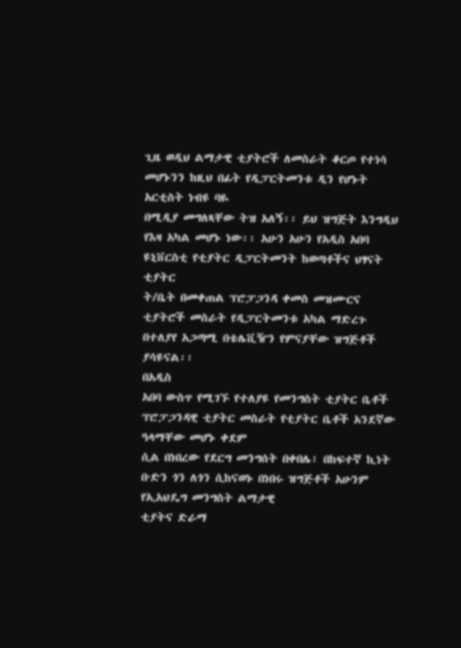ጊዜ ወዲህ ልማታዊ ቲያትሮች ለመስራት ቆርጦ የተነሳ መሆኑንን ከዚህ በፊት የዲፓርትመንቱ ዲን የሆኑት አርቲስት ነብዩ ባዬ
በሚዲያ መግለጻቸው ትዝ አለኝ፡፡ ይህ ዝግጅት እንግዲህ የእዛ አካል መሆኑ ነው፡፡ አሁን አሁን የአዲስ አበባ ዩኒቨርስቲ የቲያትር ዲፓርትመንት ከወጣቶችና ህፃናት ቲያትር
ት/ቤት በመቀጠል ፕሮፓጋንዳ ቀመስ መዝሙርና ቲያትሮች መስራት የዲፓርትመንቱ አካል ማድረጉ በተለያየ አጋጣሚ በቴሌቪዥን የምናያቸው ዝግጅቶች ያሳዩናል፡፡
በአዲስ
አበባ ውስጥ የሚገኙ የተለያዩ የመንግስት ቲያትር ቤቶች ፕሮፓጋንዳዊ ቲያትር መስራት የቲያትር ቤቶች አንደኛው ዓላማቸው መሆኑ ቀደም
ሲል በነበረው የደርግ መንግሰት በቀበሌ፣ በከፍተኛ ኪነት ቡድን ጎን ለጎን ሲከናወኑ በነበሩ ዝግጅቶች አሁንም የኢአህዴግ መንግስት ልማታዊ
ቲያትና ድራማ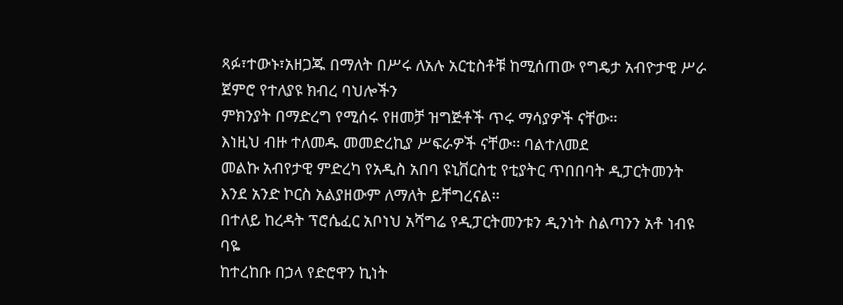ጻፉ፣ተውኑ፣አዘጋጁ በማለት በሥሩ ለአሉ አርቲስቶቹ ከሚሰጠው የግዴታ አብዮታዊ ሥራ ጀምሮ የተለያዩ ክብረ ባህሎችን
ምክንያት በማድረግ የሚሰሩ የዘመቻ ዝግጅቶች ጥሩ ማሳያዎች ናቸው፡፡
እነዚህ ብዙ ተለመዱ መመድረኪያ ሥፍራዎች ናቸው፡፡ ባልተለመደ
መልኩ አብየታዊ ምድረካ የአዲስ አበባ ዩኒቨርስቲ የቲያትር ጥበበባት ዲፓርትመንት እንደ አንድ ኮርስ አልያዘውም ለማለት ይቸግረናል፡፡
በተለይ ከረዳት ፕሮሴፈር አቦነህ አሻግሬ የዲፓርትመንቱን ዲንነት ስልጣንን አቶ ነብዩ ባዬ
ከተረከቡ በኃላ የድሮዋን ኪነት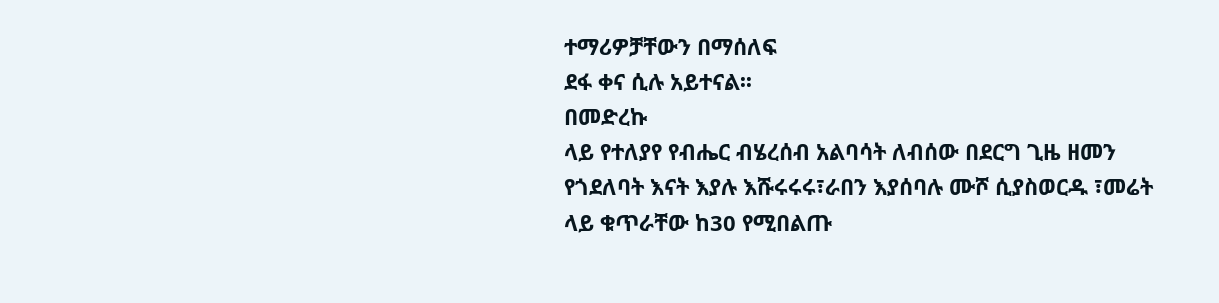ተማሪዎቻቸውን በማሰለፍ
ደፋ ቀና ሲሉ አይተናል፡፡
በመድረኩ
ላይ የተለያየ የብሔር ብሄረሰብ አልባሳት ለብሰው በደርግ ጊዜ ዘመን
የጎደለባት እናት እያሉ እሹሩሩሩ፣ራበን እያሰባሉ ሙሾ ሲያስወርዱ ፣መሬት
ላይ ቁጥራቸው ከ30 የሚበልጡ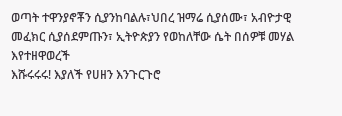ወጣት ተዋንያኖቾን ሲያንከባልሉ፣ህበረ ዝማሬ ሲያሰሙ፣ አብዮታዊ መፈክር ሲያሰደምጡን፣ ኢትዮጵያን የወከለቸው ሴት በሰዎቹ መሃል እየተዘዋወረች
እሹሩሩሩ! እያለች የሀዘን እንጉርጉሮ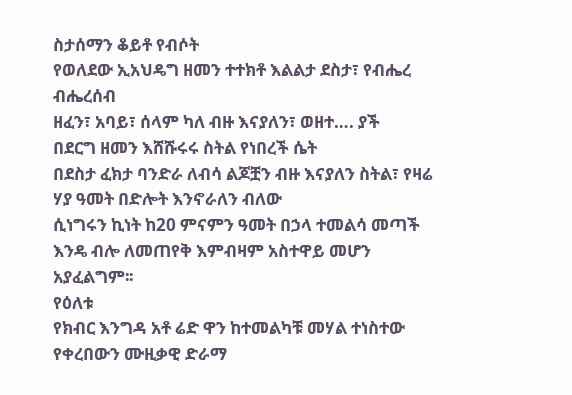ስታሰማን ቆይቶ የብሶት
የወለደው ኢአህዴግ ዘመን ተተክቶ እልልታ ደስታ፣ የብሔረ ብሔረሰብ
ዘፈን፣ አባይ፣ ሰላም ካለ ብዙ እናያለን፣ ወዘተ…. ያች
በደርግ ዘመን እሸሹሩሩ ስትል የነበረች ሴት
በደስታ ፈክታ ባንድራ ለብሳ ልጆቿን ብዙ እናያለን ስትል፣ የዛሬ
ሃያ ዓመት በድሎት እንኖራለን ብለው
ሲነግሩን ኪነት ከ20 ምናምን ዓመት በኃላ ተመልሳ መጣች እንዴ ብሎ ለመጠየቅ እምብዛም አስተዋይ መሆን አያፈልግም፡፡
የዕለቱ
የክብር እንግዳ አቶ ሬድ ዋን ከተመልካቹ መሃል ተነስተው የቀረበውን ሙዚቃዊ ድራማ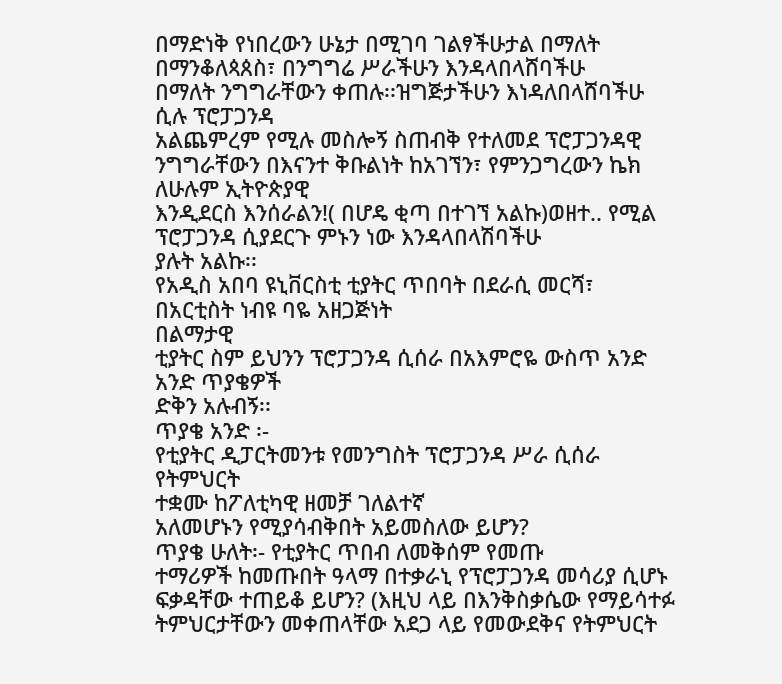በማድነቅ የነበረውን ሁኔታ በሚገባ ገልፃችሁታል በማለት በማንቆለጳጰስ፣ በንግግሬ ሥራችሁን እንዳላበላሸባችሁ
በማለት ንግግራቸውን ቀጠሉ፡፡ዝግጅታችሁን እነዳለበላሸባችሁ ሲሉ ፕሮፓጋንዳ
አልጨምረም የሚሉ መስሎኝ ስጠብቅ የተለመደ ፕሮፓጋንዳዊ ንግግራቸውን በእናንተ ቅቡልነት ከአገኘን፣ የምንጋግረውን ኬክ ለሁሉም ኢትዮጵያዊ
እንዲደርስ እንሰራልን!( በሆዴ ቂጣ በተገኘ አልኩ)ወዘተ.. የሚል ፕሮፓጋንዳ ሲያደርጉ ምኑን ነው እንዳላበላሽባችሁ
ያሉት አልኩ፡፡
የአዲስ አበባ ዩኒቨርስቲ ቲያትር ጥበባት በደራሲ መርሻ፣
በአርቲስት ነብዩ ባዬ አዘጋጅነት
በልማታዊ
ቲያትር ስም ይህንን ፕሮፓጋንዳ ሲሰራ በአእምሮዬ ውስጥ አንድ አንድ ጥያቄዎች
ድቅን አሉብኝ፡፡
ጥያቄ አንድ ፡-
የቲያትር ዲፓርትመንቱ የመንግስት ፕሮፓጋንዳ ሥራ ሲሰራ የትምህርት
ተቋሙ ከፖለቲካዊ ዘመቻ ገለልተኛ
አለመሆኑን የሚያሳብቅበት አይመስለው ይሆን?
ጥያቄ ሁለት፡- የቲያትር ጥበብ ለመቅሰም የመጡ
ተማሪዎች ከመጡበት ዓላማ በተቃራኒ የፕሮፓጋንዳ መሳሪያ ሲሆኑ ፍቃዳቸው ተጠይቆ ይሆን? (እዚህ ላይ በእንቅስቃሴው የማይሳተፉ ትምህርታቸውን መቀጠላቸው አደጋ ላይ የመውደቅና የትምህርት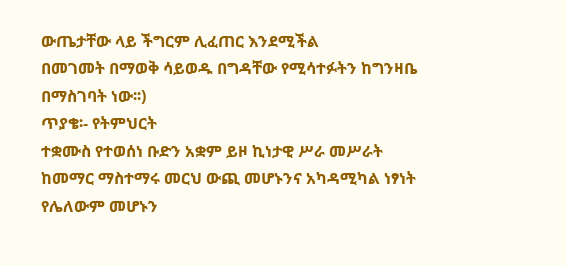ውጤታቸው ላይ ችግርም ሊፈጠር እንደሚችል
በመገመት በማወቅ ሳይወዱ በግዳቸው የሚሳተፉትን ከግንዛቤ በማስገባት ነው፡፡)
ጥያቄ፡- የትምህርት
ተቋሙስ የተወሰነ ቡድን አቋም ይዞ ኪነታዊ ሥራ መሥራት
ከመማር ማስተማሩ መርህ ውጪ መሆኑንና አካዳሚካል ነፃነት የሌለውም መሆኑን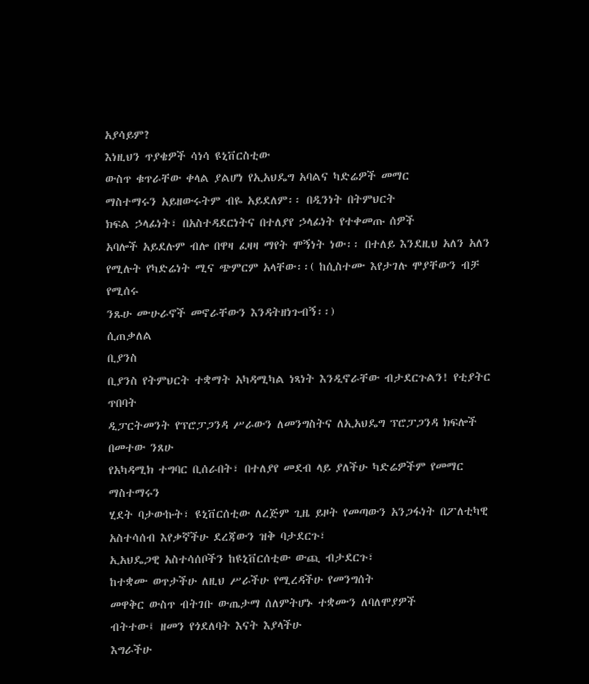አያሳይም?
እነዚህን ጥያቄዎች ሳነሳ ዩኒቨርስቲው
ውስጥ ቁጥራቸው ቀላል ያልሆነ የኢአህዴግ አባልና ካድሬዎች መማር
ማስተማሩን አይዘውሩትም ብዬ አይደለም፡፡ በዲንነት በትምህርት
ክፍል ኃላፊነት፣ በአስተዳደርነትና በተለያየ ኃላፊነት የተቀመጡ ሰዎች
አባሎች አይደሉም ብሎ በዋዛ ፈዛዛ ማየት ሞኝነት ነው፡፡ በተለይ እንደዚህ አለን አለን የሚሉት የካድሬነት ሚና ጭምርም አላቸው፡፡( ከሲስተሙ እየታገሉ ሞያቸውን ብቻ የሚሰሩ
ንጹሁ ሙሁራኖች መኖራቸውን እንዳትዘነጉብኝ፡፡)
ሲጠቃለል
ቢያንስ
ቢያንስ የትምህርት ተቋማት አካዳሚካል ነጻነት እንዲኖራቸው ብታደርጉልን! የቲያትር ጥበባት
ዲፓርትመንት የፕሮፓጋንዳ ሥራውን ለመንግስትና ለኢአህዴግ ፕሮፓጋንዳ ክፍሎች በመተው ንጸሁ
የአካዳሚክ ተግባር ቢሰራበት፣ በተለያየ መደብ ላይ ያለችሁ ካድሬዎችም የመማር ማስተማሩን
ሂደት ባታውኩት፣ ዩኒቨርሰቲው ለረጅም ጊዜ ይዞት የመጣውን አንጋፋነት በፖለቲካዊ አስተሳሰብ እየቃኛችሁ ደረጃውን ዝቅ ባታደርጉ፣
ኢአህዴጋዊ አስተሳሰቦችን ከዩኒቨርሰቲው ውጪ ብታደርጉ፣
ከተቋሙ ወጥታችሁ ለዚህ ሥራችሁ የሚረዳችሁ የመንግሰት
መዋቅር ውስጥ ብትገቡ ውጤታማ ሰለምትሆኑ ተቋሙን ለባለሞያዎች
ብትተው፤ ዘመን የጎደለባት እናት እያላችሁ
እግራችሁ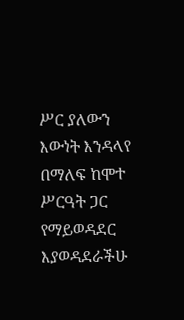ሥር ያለውን እውነት እንዳላየ በማለፍ ከሞተ ሥርዓት ጋር የማይወዳደር እያወዳደራችሁ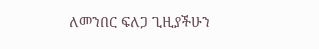ለመንበር ፍለጋ ጊዚያችሁን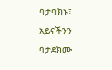ባታባክኑ፣
አይናችንን ባታደክሙ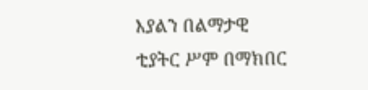እያልን በልማታዊ
ቲያትር ሥም በማክበር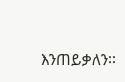እንጠይቃለን፡፡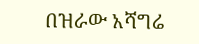በዝራው አሻግሬ